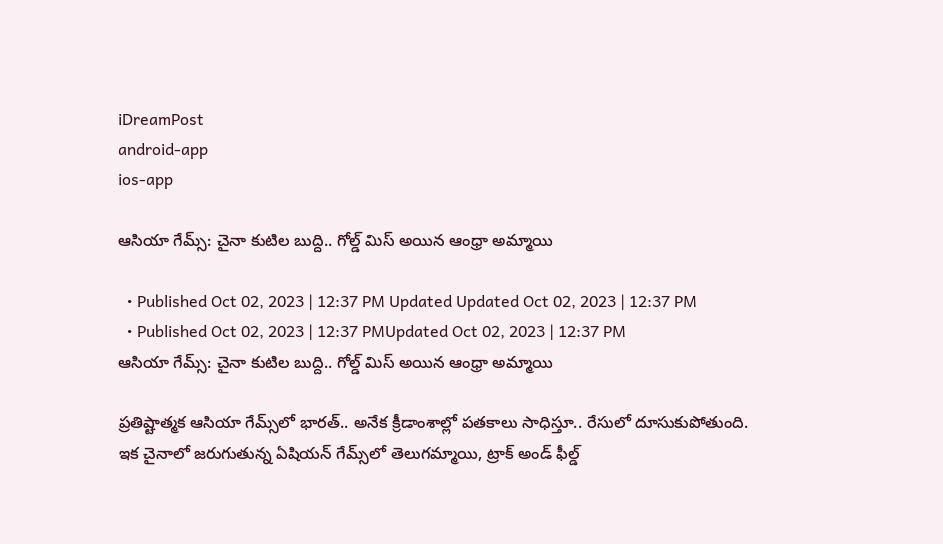iDreamPost
android-app
ios-app

ఆసియా గేమ్స్‌: చైనా కుటిల బుద్ది.. గోల్డ్‌ మిస్‌ అయిన ఆంధ్రా అమ్మాయి

  • Published Oct 02, 2023 | 12:37 PM Updated Updated Oct 02, 2023 | 12:37 PM
  • Published Oct 02, 2023 | 12:37 PMUpdated Oct 02, 2023 | 12:37 PM
ఆసియా గేమ్స్‌: చైనా కుటిల బుద్ది.. గోల్డ్‌ మిస్‌ అయిన ఆంధ్రా అమ్మాయి

ప్రతిష్టాత్మక ఆసియా గేమ్స్‌లో భారత్‌.. అనేక క్రీడాంశాల్లో పతకాలు సాధిస్తూ.. రేసులో దూసుకుపోతుంది. ఇక చైనాలో జరుగుతున్న ఏషియన్ గేమ్స్‌లో తెలుగమ్మాయి, ట్రాక్ అండ్ ఫీల్డ్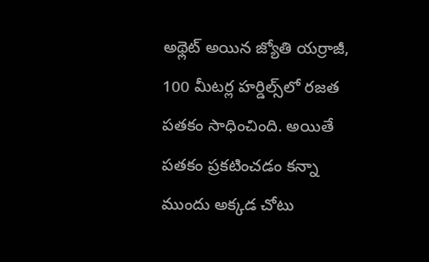అథ్లెట్ అయిన జ్యోతి యర్రాజీ, 100 మీటర్ల హర్డిల్స్‌లో రజత పతకం సాధించింది. అయితే పతకం ప్రకటించడం కన్నా ముందు అక్కడ చోటు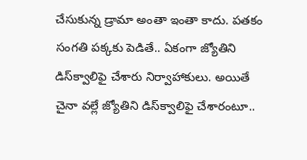చేసుకున్న డ్రామా అంతా ఇంతా కాదు. పతకం సంగతి పక్కకు పెడితే.. ఏకంగా జ్యోతిని డిస్‌క్వాలిఫై చేశారు నిర్వాహాకులు. అయితే చైనా వల్లే జ్యోతిని డిస్‌క్వాలిఫై చేశారంటూ..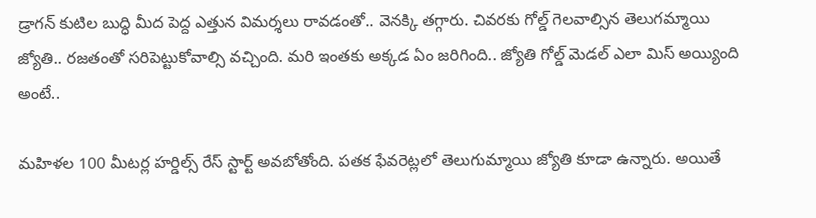డ్రాగన్‌ కుటిల బుద్ధి మీద పెద్ద ఎత్తున విమర్శలు రావడంతో.. వెనక్కి తగ్గారు. చివరకు గోల్డ్‌ గెలవాల్సిన తెలుగమ్మాయి జ్యోతి.. రజతంతో సరిపెట్టుకోవాల్సి వచ్చింది. మరి ఇంతకు అక్కడ ఏం జరిగింది.. జ్యోతి గోల్డ్‌ మెడల్‌ ఎలా మిస్‌ అయ్యింది అంటే..

మహిళల 100 మీటర్ల హర్డిల్స్ రేస్ స్టార్ట్ అవబోతోంది. పతక ఫేవరెట్లలో తెలుగుమ్మాయి జ్యోతి కూడా ఉన్నారు. అయితే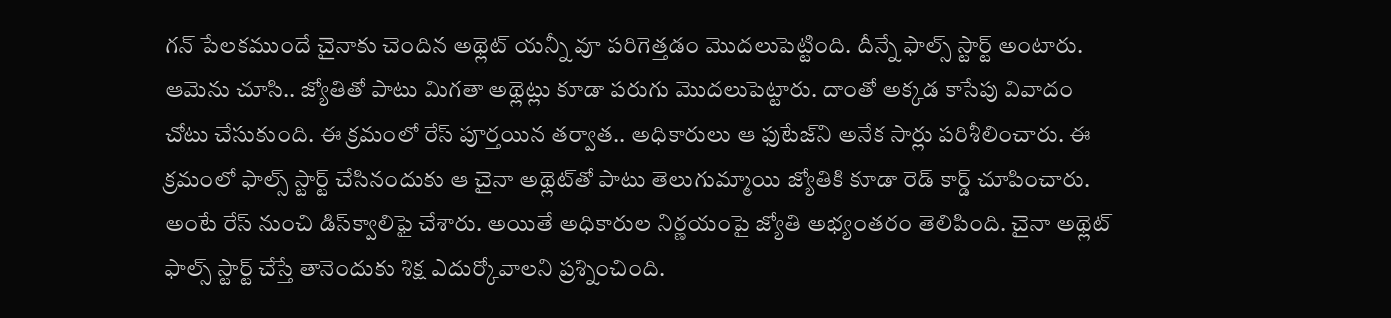గన్ పేలకముందే చైనాకు చెందిన అథ్లెట్‌ యన్నీ వూ పరిగెత్తడం మొదలుపెట్టింది. దీన్నే ఫాల్స్ స్టార్ట్ అంటారు. ఆమెను చూసి.. జ్యోతితో పాటు మిగతా అథ్లెట్లు కూడా పరుగు మొదలుపెట్టారు. దాంతో అక్కడ కాసేపు వివాదం చోటు చేసుకుంది. ఈ క్రమంలో రేస్‌ పూర్తయిన తర్వాత.. అధికారులు ఆ ఫుటేజ్‌ని అనేక సార్లు పరిశీలించారు. ఈ క్రమంలో ఫాల్స్ స్టార్ట్ చేసినందుకు ఆ చైనా అథ్లెట్‌తో పాటు తెలుగుమ్మాయి జ్యోతికి కూడా రెడ్ కార్డ్ చూపించారు. అంటే రేస్‌ నుంచి డిస్‌క్వాలిఫై చేశారు. అయితే అధికారుల నిర్ణయంపై జ్యోతి అభ్యంతరం తెలిపింది. చైనా అథ్లెట్ ఫాల్స్ స్టార్ట్ చేస్తే తానెందుకు శిక్ష ఎదుర్కోవాలని ప్రశ్నించింది.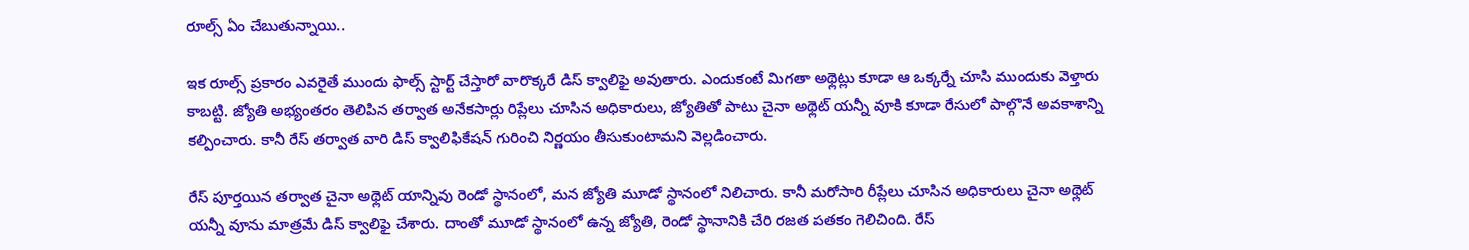రూల్స్‌ ఏం చేబుతున్నాయి..

ఇక రూల్స్ ప్రకారం ఎవరైతే ముందు ఫాల్స్ స్టార్ట్ చేస్తారో వారొక్కరే డిస్ క్వాలిఫై అవుతారు. ఎందుకంటే మిగతా అథ్లెట్లు కూడా ఆ ఒక్కర్నే చూసి ముందుకు వెళ్తారు కాబట్టి. జ్యోతి అభ్యంతరం తెలిపిన తర్వాత అనేకసార్లు రిప్లేలు చూసిన అధికారులు, జ్యోతితో పాటు చైనా అథ్లెట్‌ యన్నీ వూకి కూడా రేసులో పాల్గొనే అవకాశాన్ని కల్పించారు. కానీ రేస్ తర్వాత వారి డిస్ క్వాలిఫికేషన్ గురించి నిర్ణయం తీసుకుంటామని వెల్లడించారు.

రేస్‌ పూర్తయిన తర్వాత చైనా అథ్లెట్ యాన్నివు రెండో స్థానంలో, మన జ్యోతి మూడో స్థానంలో నిలిచారు. కానీ మరోసారి రీప్లేలు చూసిన అధికారులు చైనా అథ్లెట్ యన్నీ వూను మాత్రమే డిస్ క్వాలిఫై చేశారు. దాంతో మూడో స్థానంలో ఉన్న జ్యోతి, రెండో స్థానానికి చేరి రజత పతకం గెలిచింది. రేస్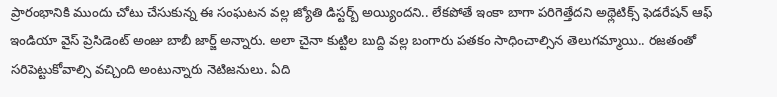ప్రారంభానికి ముందు చోటు చేసుకున్న ఈ సంఘటన వల్ల జ్యోతి డిస్టర్బ్‌ అయ్యిందని.. లేకపోతే ఇంకా బాగా పరిగెత్తేదని అథ్లెటిక్స్ ఫెడరేషన్ ఆఫ్ ఇండియా వైస్ ప్రెసిడెంట్ అంజు బాబీ జార్జ్ అన్నారు. అలా చైనా కుట్టిల బుద్ది వల్ల బంగారు పతకం సాధించాల్సిన తెలుగమ్మాయి.. రజతంతో సరిపెట్టుకోవాల్సి వచ్చింది అంటున్నారు నెటిజనులు. ఏది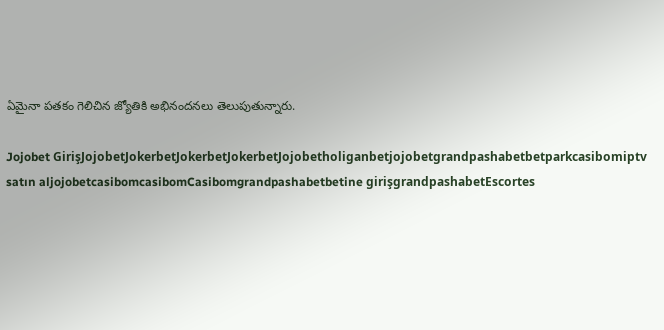ఏమైనా పతకం గెలిచిన జ్యోతికి అభినందనలు తెలుపుతున్నారు.

Jojobet GirişJojobetJokerbetJokerbetJokerbetJojobetholiganbetjojobetgrandpashabetbetparkcasibomiptv satın aljojobetcasibomcasibomCasibomgrandpashabetbetine girişgrandpashabetEscortes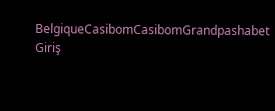BelgiqueCasibomCasibomGrandpashabet Giriş